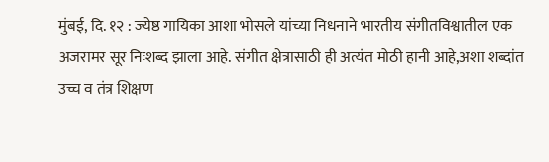मुंबई, दि. १२ : ज्येष्ठ गायिका आशा भोसले यांच्या निधनाने भारतीय संगीतविश्वातील एक अजरामर सूर निःशब्द झाला आहे. संगीत क्षेत्रासाठी ही अत्यंत मोठी हानी आहे,अशा शब्दांत उच्च व तंत्र शिक्षण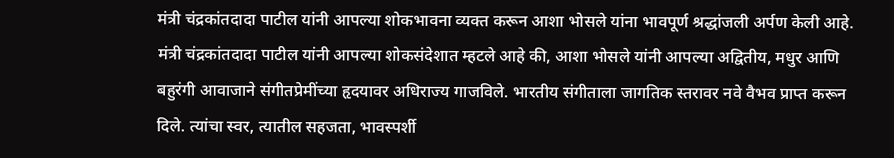मंत्री चंद्रकांतदादा पाटील यांनी आपल्या शोकभावना व्यक्त करून आशा भोसले यांना भावपूर्ण श्रद्धांजली अर्पण केली आहे.
मंत्री चंद्रकांतदादा पाटील यांनी आपल्या शोकसंदेशात म्हटले आहे की, आशा भोसले यांनी आपल्या अद्वितीय, मधुर आणि बहुरंगी आवाजाने संगीतप्रेमींच्या हृदयावर अधिराज्य गाजविले. भारतीय संगीताला जागतिक स्तरावर नवे वैभव प्राप्त करून दिले. त्यांचा स्वर, त्यातील सहजता, भावस्पर्शी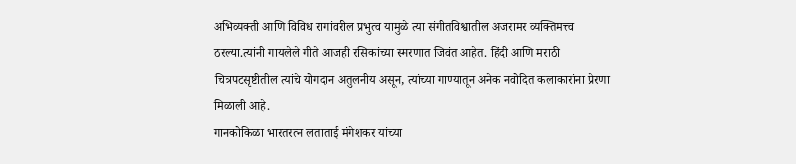अभिव्यक्ती आणि विविध रागांवरील प्रभुत्व यामुळे त्या संगीतविश्वातील अजरामर व्यक्तिमत्त्व ठरल्या.त्यांनी गायलेले गीते आजही रसिकांच्या स्मरणात जिवंत आहेत. हिंदी आणि मराठी चित्रपटसृष्टीतील त्यांचे योगदान अतुलनीय असून, त्यांच्या गाण्यातून अनेक नवोदित कलाकारांना प्रेरणा मिळाली आहे.
गानकोकिळा भारतरत्न लताताई मंगेशकर यांच्या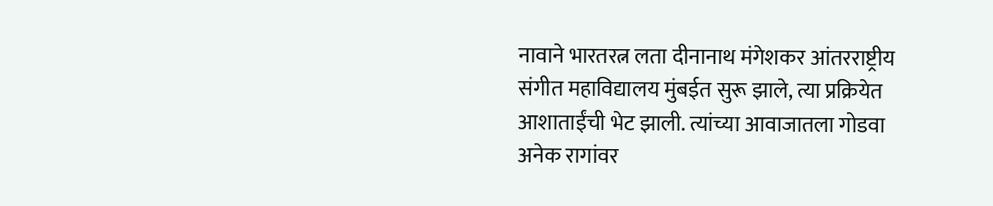नावाने भारतरत्न लता दीनानाथ मंगेशकर आंतरराष्ट्रीय संगीत महाविद्यालय मुंबईत सुरू झाले, त्या प्रक्रियेत आशाताईंची भेट झाली. त्यांच्या आवाजातला गोडवा अनेक रागांवर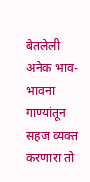बेतलेली अनेक भाव-भावना गाण्यांतून सहज व्यक्त करणारा तो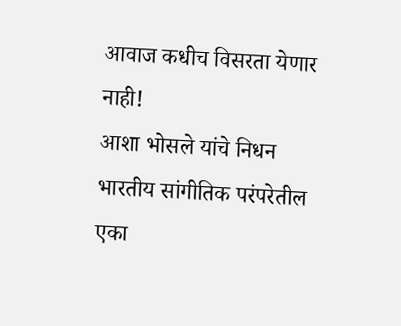आवाज कधीच विसरता येणार नाही!
आशा भोसले यांचे निधन भारतीय सांगीतिक परंपरेतील एका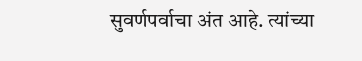सुवर्णपर्वाचा अंत आहे. त्यांच्या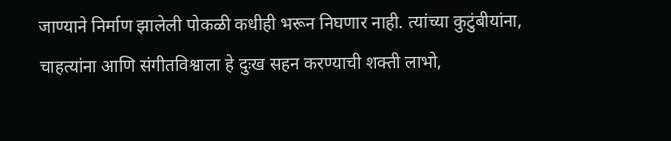जाण्याने निर्माण झालेली पोकळी कधीही भरून निघणार नाही. त्यांच्या कुटुंबीयांना, चाहत्यांना आणि संगीतविश्वाला हे दुःख सहन करण्याची शक्ती लाभो,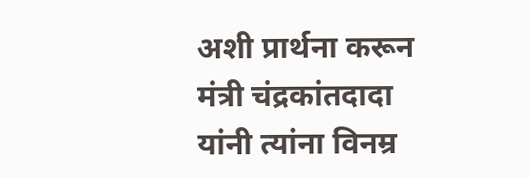अशी प्रार्थना करून मंत्री चंद्रकांतदादा यांनी त्यांना विनम्र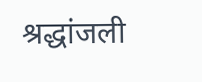श्रद्धांजली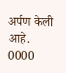अर्पण केली आहे.
0000